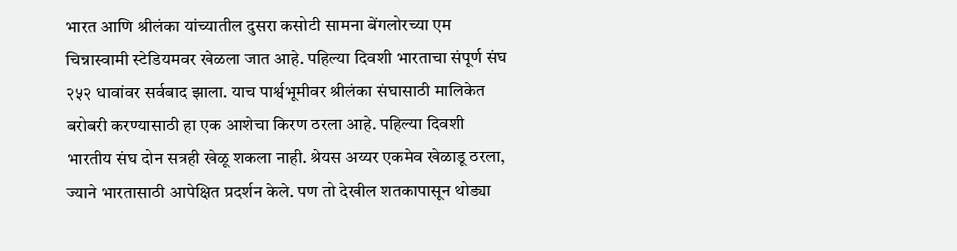भारत आणि श्रीलंका यांच्यातील दुसरा कसोटी सामना बेंगलोरच्या एम चिन्नास्वामी स्टेडियमवर खेळला जात आहे. पहिल्या दिवशी भारताचा संपूर्ण संघ २५२ धावांवर सर्वबाद झाला. याच पार्श्वभूमीवर श्रीलंका संघासाठी मालिकेत बरोबरी करण्यासाठी हा एक आशेचा किरण ठरला आहे. पहिल्या दिवशी भारतीय संघ दोन सत्रही खेळू शकला नाही. श्रेयस अय्यर एकमेव खेळाडू ठरला, ज्याने भारतासाठी आपेक्षित प्रदर्शन केले. पण तो देखील शतकापासून थोड्या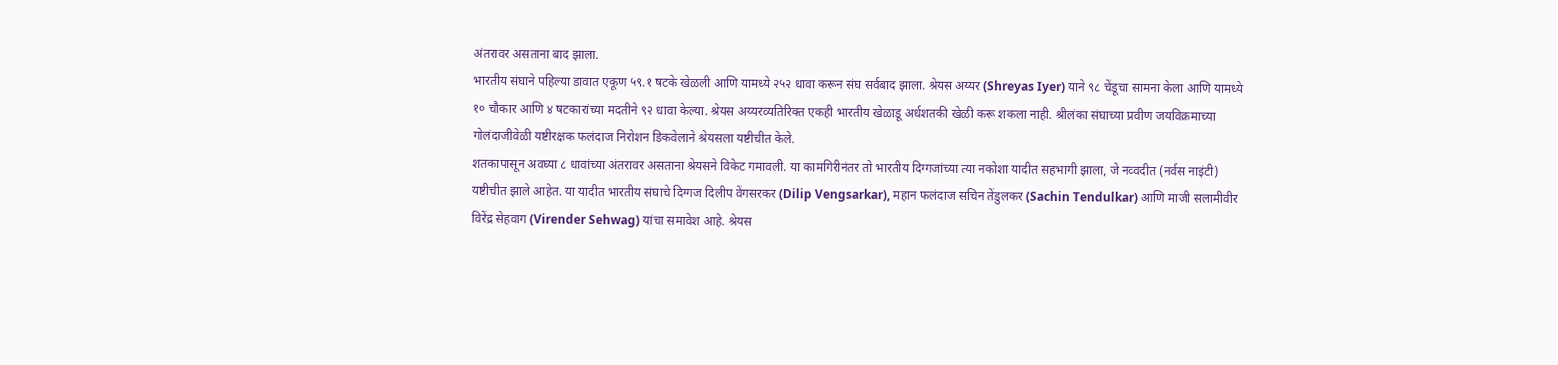अंतरावर असताना बाद झाला.
भारतीय संघाने पहिल्या डावात एकूण ५९.१ षटके खेळली आणि यामध्ये २५२ धावा करून संघ सर्वबाद झाला. श्रेयस अय्यर (Shreyas Iyer) याने ९८ चेंडूचा सामना केला आणि यामध्ये १० चौकार आणि ४ षटकारांच्या मदतीने ९२ धावा केल्या. श्रेयस अय्यरव्यतिरिक्त एकही भारतीय खेळाडू अर्धशतकी खेळी करू शकला नाही. श्रीलंका संघाच्या प्रवीण जयविक्रमाच्या गोलंदाजीवेळी यष्टीरक्षक फलंदाज निरोशन डिकवेलाने श्रेयसला यष्टीचीत केले.
शतकापासून अवघ्या ८ धावांच्या अंतरावर असताना श्रेयसने विकेट गमावली. या कामगिरीनंतर तो भारतीय दिग्गजांच्या त्या नकोशा यादीत सहभागी झाला, जे नव्वदीत (नर्वस नाइंटी) यष्टीचीत झाले आहेत. या यादीत भारतीय संघाचे दिग्गज दिलीप वेंगसरकर (Dilip Vengsarkar), महान फलंदाज सचिन तेंडुलकर (Sachin Tendulkar) आणि माजी सलामीवीर विरेंद्र सेहवाग (Virender Sehwag) यांचा समावेश आहे. श्रेयस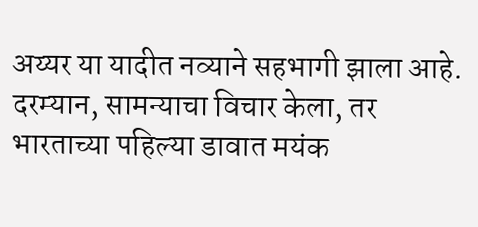अय्यर या यादीत नव्याने सहभागी झाला आहे.
दरम्यान, सामन्याचा विचार केला, तर भारताच्या पहिल्या डावात मयंक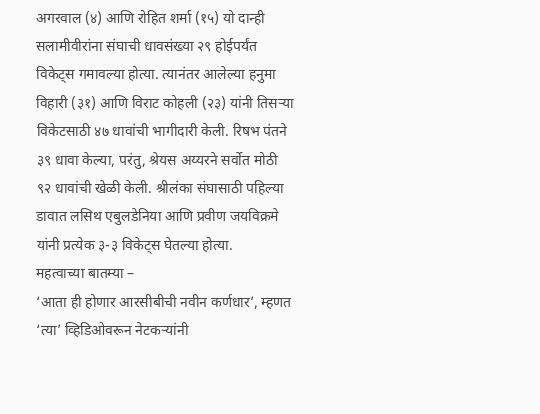अगरवाल (४) आणि रोहित शर्मा (१५) यो दान्ही सलामीवीरांना संघाची धावसंख्या २९ होईपर्यंत विकेट्स गमावल्या होत्या. त्यानंतर आलेल्या हनुमा विहारी (३१) आणि विराट कोहली (२३) यांनी तिसऱ्या विकेटसाठी ४७ धावांची भागीदारी केली. रिषभ पंतने ३९ धावा केल्या, परंतु, श्रेयस अय्यरने सर्वोत मोठी ९२ धावांची खेळी केली. श्रीलंका संघासाठी पहिल्या डावात लसिथ एबुलडेनिया आणि प्रवीण जयविक्रमे यांनी प्रत्येक ३-३ विकेट्स घेतल्या होत्या.
महत्वाच्या बातम्या –
‘आता ही होणार आरसीबीची नवीन कर्णधार’, म्हणत ‘त्या’ व्हिडिओवरून नेटकऱ्यांनी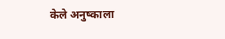केले अनुष्काला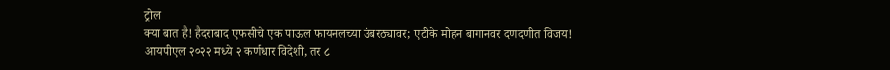ट्रोल
क्या बात है! हैदराबाद एफसीचे एक पाऊल फायनलच्या उंबरठ्यावर; एटीके मोहन बागानवर दणदणीत विजय!
आयपीएल २०२२ मध्ये २ कर्णधार विदेशी, तर ८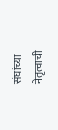संघांच्या नेतृत्वाची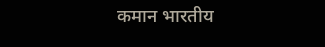कमान भारतीय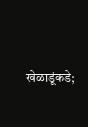खेळाडूंकडे;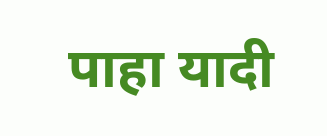पाहा यादी